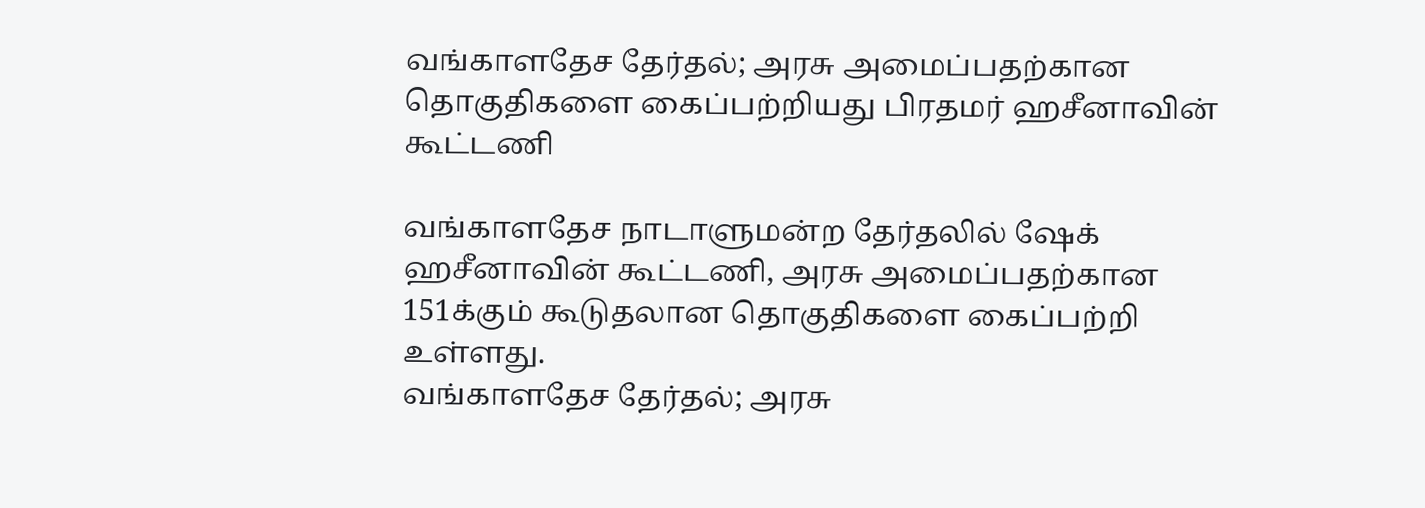வங்காளதேச தேர்தல்; அரசு அமைப்பதற்கான தொகுதிகளை கைப்பற்றியது பிரதமர் ஹசீனாவின் கூட்டணி

வங்காளதேச நாடாளுமன்ற தேர்தலில் ஷேக் ஹசீனாவின் கூட்டணி, அரசு அமைப்பதற்கான 151க்கும் கூடுதலான தொகுதிகளை கைப்பற்றி உள்ளது.
வங்காளதேச தேர்தல்; அரசு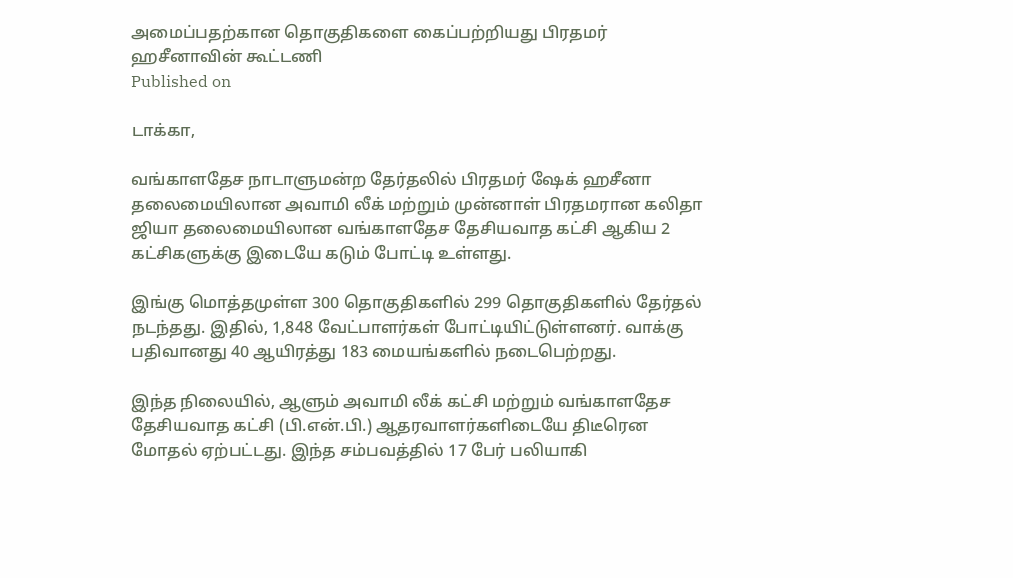அமைப்பதற்கான தொகுதிகளை கைப்பற்றியது பிரதமர் ஹசீனாவின் கூட்டணி
Published on

டாக்கா,

வங்காளதேச நாடாளுமன்ற தேர்தலில் பிரதமர் ஷேக் ஹசீனா தலைமையிலான அவாமி லீக் மற்றும் முன்னாள் பிரதமரான கலிதா ஜியா தலைமையிலான வங்காளதேச தேசியவாத கட்சி ஆகிய 2 கட்சிகளுக்கு இடையே கடும் போட்டி உள்ளது.

இங்கு மொத்தமுள்ள 300 தொகுதிகளில் 299 தொகுதிகளில் தேர்தல் நடந்தது. இதில், 1,848 வேட்பாளர்கள் போட்டியிட்டுள்ளனர். வாக்கு பதிவானது 40 ஆயிரத்து 183 மையங்களில் நடைபெற்றது.

இந்த நிலையில், ஆளும் அவாமி லீக் கட்சி மற்றும் வங்காளதேச தேசியவாத கட்சி (பி.என்.பி.) ஆதரவாளர்களிடையே திடீரென மோதல் ஏற்பட்டது. இந்த சம்பவத்தில் 17 பேர் பலியாகி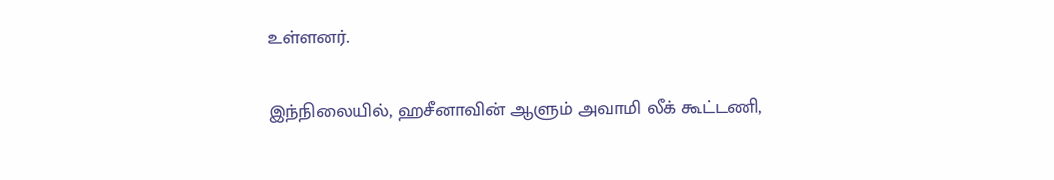உள்ளனர்.

இந்நிலையில், ஹசீனாவின் ஆளும் அவாமி லீக் கூட்டணி,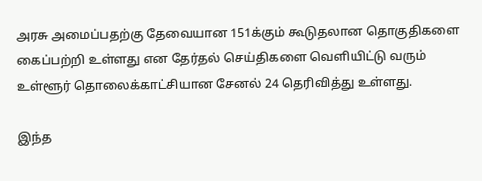அரசு அமைப்பதற்கு தேவையான 151க்கும் கூடுதலான தொகுதிகளை கைப்பற்றி உள்ளது என தேர்தல் செய்திகளை வெளியிட்டு வரும் உள்ளூர் தொலைக்காட்சியான சேனல் 24 தெரிவித்து உள்ளது.

இந்த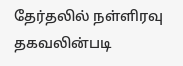தேர்தலில் நள்ளிரவு தகவலின்படி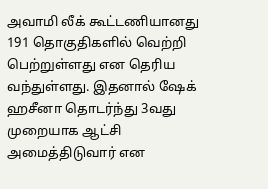அவாமி லீக் கூட்டணியானது 191 தொகுதிகளில் வெற்றி பெற்றுள்ளது என தெரிய வந்துள்ளது. இதனால் ஷேக் ஹசீனா தொடர்ந்து 3வது முறையாக ஆட்சி அமைத்திடுவார் என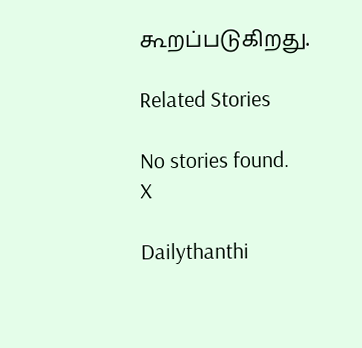கூறப்படுகிறது.

Related Stories

No stories found.
X

Dailythanthi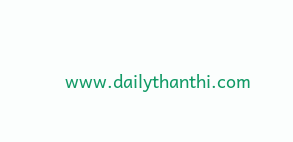www.dailythanthi.com